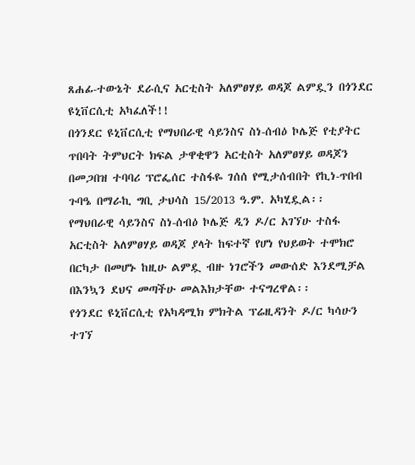ጸሐፊ-ተውኔት ደራሲና አርቲስት አለምፀሃይ ወዳጆ ልምዷን በጎንደር ዩኒቨርሲቲ አካፈለች!!
በጎንደር ዩኒቨርሲቲ የማህበራዊ ሳይንስና ስነ-ሰብዕ ኮሌጅ የቲያትር ጥበባት ትምህርት ክፍል ታዋቂዋን አርቲስት አለምፀሃይ ወዳጆን በመጋበዝ ተባባሪ ፕሮፌሰር ተስፋዬ ገሰሰ የሚታሰብበት የኪነ-ጥበብ ጉባዔ በማራኪ ግቢ ታህሳስ 15/2013 ዓ.ም. አካሂዷል፡፡
የማህበራዊ ሳይንስና ስነ-ሰብዕ ኮሌጅ ዲን ዶ/ር አገኘሁ ተስፋ አርቲስት አለምፀሃይ ወዳጆ ያላት ከፍተኛ የሆነ የህይወት ተሞክሮ በርካታ በመሆኑ ከዚሁ ልምዷ ብዙ ነገሮችን መውሰድ እንደሚቻል በእንኳን ደህና መጣችሁ መልእክታቸው ተናግረዋል፡፡
የጎንደር ዩኒቨርሲቲ የአካዳሚክ ምክትል ፕሬዚዳንት ዶ/ር ካሳሁን ተገኘ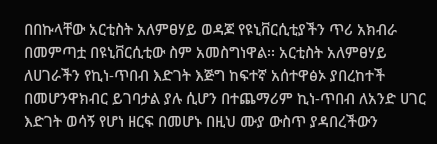በበኩላቸው አርቲስት አለምፀሃይ ወዳጆ የዩኒቨርሲቲያችን ጥሪ አክብራ በመምጣቷ በዩኒቨርሲቲው ስም አመስግነዋል፡፡ አርቲስት አለምፀሃይ ለሀገራችን የኪነ-ጥበብ እድገት እጅግ ከፍተኛ አሰተዋፅኦ ያበረከተች በመሆንዋክብር ይገባታል ያሉ ሲሆን በተጨማሪም ኪነ-ጥበብ ለአንድ ሀገር እድገት ወሳኝ የሆነ ዘርፍ በመሆኑ በዚህ ሙያ ውስጥ ያዳበረችውን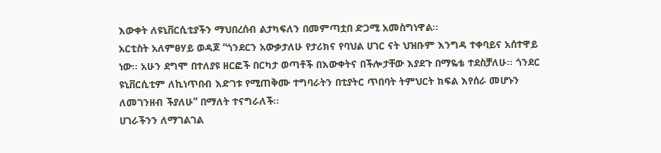እውቀት ለዩኒቨርሲቲያችን ማህበረሰብ ልታካፍለን በመምጣቷበ ድጋሚ አመስግነዋል፡፡
አርቲስት አለምፀሃይ ወዳጆ “ጎንደርን አውቃታለሁ የታሪክና የባህል ሀገር ናት ህዝቡም እንግዳ ተቀባይና አሰተዋይ ነው፡፡ አሁን ደግሞ በተለያዩ ዘርፎች በርካታ ወጣቶች በእውቀትና በችሎታቸው እያደጉ በማዬቴ ተደስቻለሁ፡፡ ጎንደር ዩኒቨርሲቲም ለኪነጥበብ እድገቱ የሚጠቅሙ ተግባራትን በቲያትር ጥበባት ትምህርት ክፍል እየሰራ መሆኑን ለመገንዘብ ችያለሁ” በማለት ተናግራለች፡፡
ሀገራችንን ለማገልገል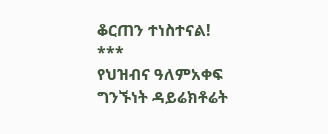ቆርጠን ተነስተናል!
***
የህዝብና ዓለምአቀፍ ግንኙነት ዳይሬክቶሬት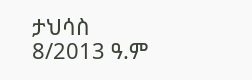ታህሳስ 8/2013 ዓ.ም